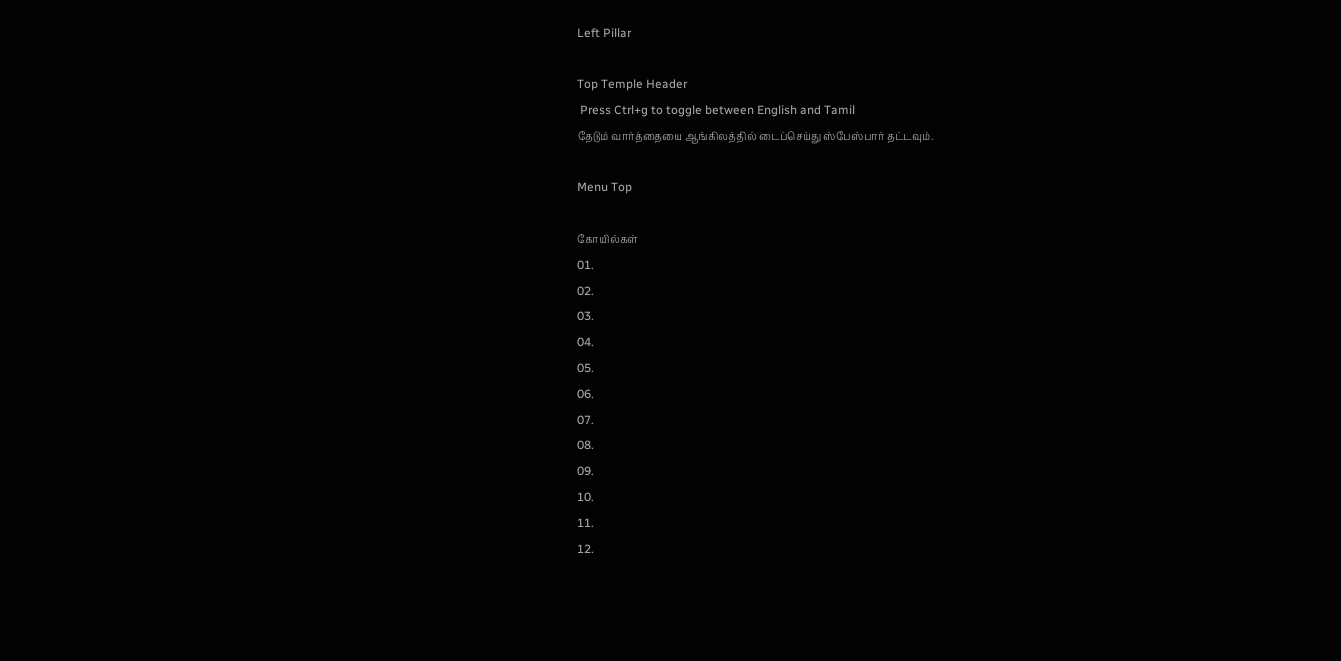Left Pillar

Top Temple Header
 Press Ctrl+g to toggle between English and Tamil
தேடும் வார்த்தையை ஆங்கிலத்தில் டைப்செய்து ஸ்பேஸ்பார் தட்டவும்.

Menu Top

கோயில்கள்
01.
02.
03.
04.
05.
06.
07.
08.
09.
10.
11.
12.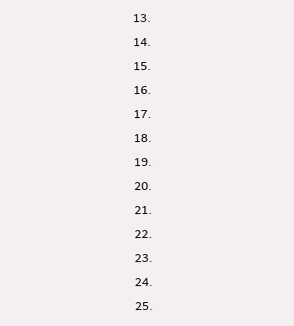13.
14.
15.
16.
17.
18.
19.
20.
21.
22.
23.
24.
25.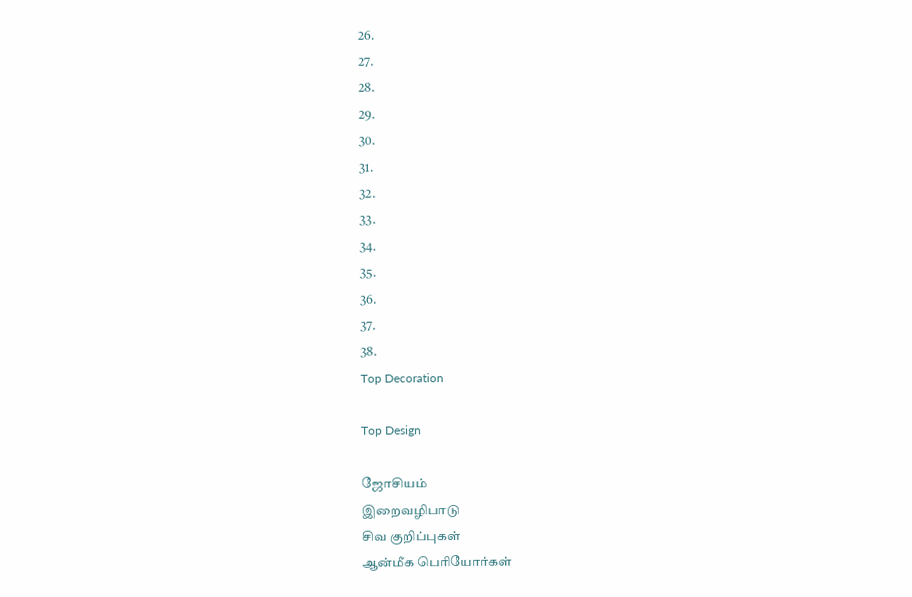26.
27.
28.
29.
30.
31.
32.
33.
34.
35.
36.
37.
38.
Top Decoration

Top Design

ஜோசியம்
இறைவழிபாடு
சிவ குறிப்புகள்
ஆன்மீக பெரியோர்கள்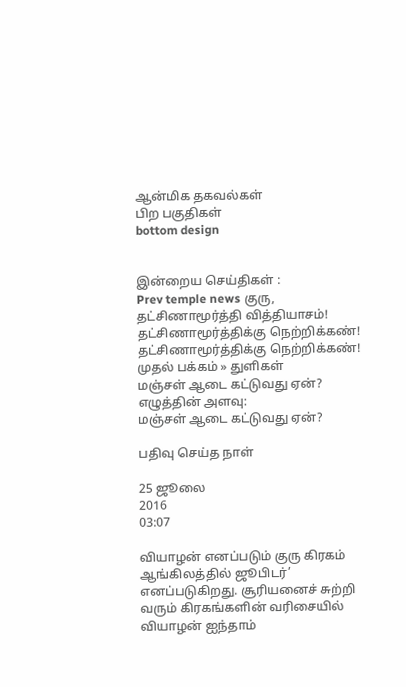ஆன்மிக தகவல்கள்
பிற பகுதிகள்
bottom design


இன்றைய செய்திகள் :
Prev temple news குரு, தட்சிணாமூர்த்தி வித்தியாசம்! தட்சிணாமூர்த்திக்கு நெற்றிக்கண்! தட்சிணாமூர்த்திக்கு நெற்றிக்கண்!
முதல் பக்கம் » துளிகள்
மஞ்சள் ஆடை கட்டுவது ஏன்?
எழுத்தின் அளவு:
மஞ்சள் ஆடை கட்டுவது ஏன்?

பதிவு செய்த நாள்

25 ஜூலை
2016
03:07

வியாழன் எனப்படும் குரு கிரகம் ஆங்கிலத்தில் ஜூபிடர்’ எனப்படுகிறது. சூரியனைச் சுற்றி வரும் கிரகங்களின் வரிசையில் வியாழன் ஐந்தாம்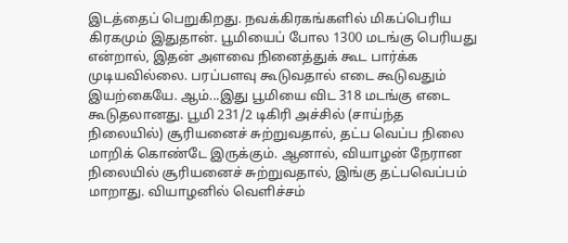இடத்தைப் பெறுகிறது. நவக்கிரகங்களில் மிகப்பெரிய கிரகமும் இதுதான். பூமியைப் போல 1300 மடங்கு பெரியது என்றால், இதன் அளவை நினைத்துக் கூட பார்க்க முடியவில்லை. பரப்பளவு கூடுவதால் எடை கூடுவதும் இயற்கையே. ஆம்...இது பூமியை விட 318 மடங்கு எடை கூடுதலானது. பூமி 231/2 டிகிரி அச்சில் (சாய்ந்த நிலையில்) சூரியனைச் சுற்றுவதால், தட்ப வெப்ப நிலை மாறிக் கொண்டே இருக்கும். ஆனால், வியாழன் நேரான நிலையில் சூரியனைச் சுற்றுவதால், இங்கு தட்பவெப்பம் மாறாது. வியாழனில் வெளிச்சம்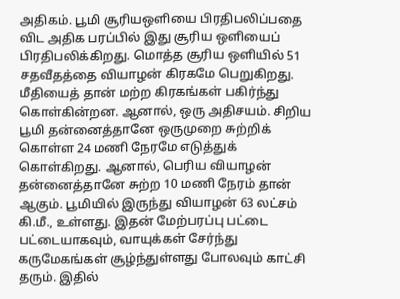அதிகம். பூமி சூரியஒளியை பிரதிபலிப்பதை விட அதிக பரப்பில் இது சூரிய ஒளியைப் பிரதிபலிக்கிறது. மொத்த சூரிய ஒளியில் 51 சதவீதத்தை வியாழன் கிரகமே பெறுகிறது. மீதியைத் தான் மற்ற கிரகங்கள் பகிர்ந்து கொள்கின்றன. ஆனால், ஒரு அதிசயம். சிறிய பூமி தன்னைத்தானே ஒருமுறை சுற்றிக் கொள்ள 24 மணி நேரமே எடுத்துக் கொள்கிறது. ஆனால், பெரிய வியாழன் தன்னைத்தானே சுற்ற 10 மணி நேரம் தான் ஆகும். பூமியில் இருந்து வியாழன் 63 லட்சம் கி.மீ., உள்ளது. இதன் மேற்பரப்பு பட்டை பட்டையாகவும், வாயுக்கள் சேர்ந்து கருமேகங்கள் சூழ்ந்துள்ளது போலவும் காட்சி தரும். இதில்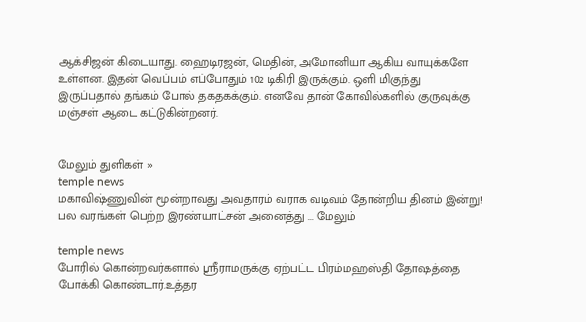ஆக்சிஜன் கிடையாது. ஹைடிரஜன், மெதின், அமோனியா ஆகிய வாயுக்களே உள்ளன. இதன் வெப்பம் எப்போதும் 102 டிகிரி இருக்கும். ஒளி மிகுந்து இருப்பதால் தங்கம் போல் தகதகக்கும். எனவே தான் கோவில்களில் குருவுக்கு மஞ்சள் ஆடை கட்டுகின்றனர்.


மேலும் துளிகள் »
temple news
மகாவிஷ்ணுவின் மூன்றாவது அவதாரம் வராக வடிவம் தோன்றிய தினம் இன்று! பல வரங்கள் பெற்ற இரண்யாட்சன் அனைத்து ... மேலும்

temple news
போரில் கொன்றவர்களால் ஸ்ரீராமருக்கு ஏற்பட்ட பிரம்மஹஸ்தி தோஷத்தை போக்கி கொண்டார்.உத்தர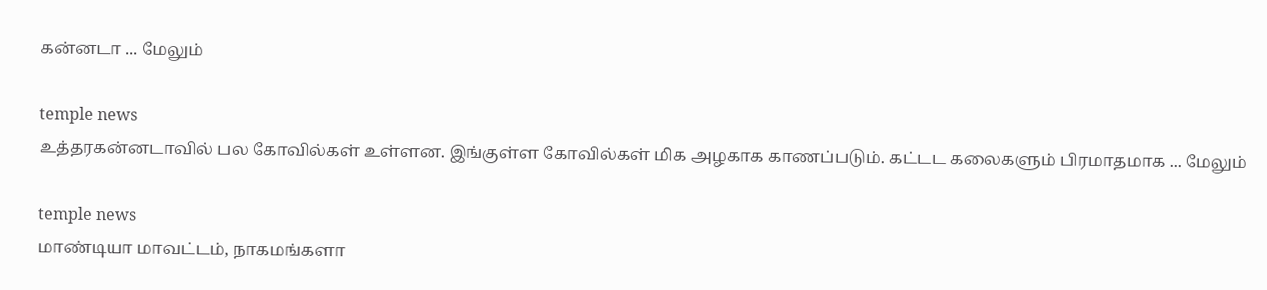கன்னடா ... மேலும்

temple news
உத்தரகன்னடாவில் பல கோவில்கள் உள்ளன. இங்குள்ள கோவில்கள் மிக அழகாக காணப்படும். கட்டட கலைகளும் பிரமாதமாக ... மேலும்

temple news
மாண்டியா மாவட்டம், நாகமங்களா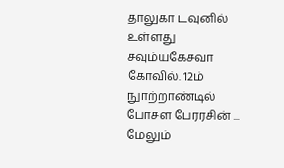தாலுகா டவுனில் உள்ளது சவும்யகேசவா கோவில். 12ம் நுாற்றாண்டில் போசள பேரரசின் ... மேலும்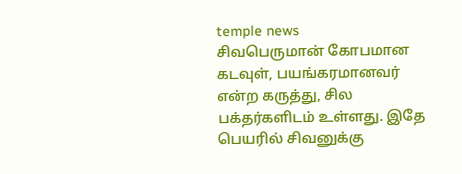temple news
சிவபெருமான் கோபமான கடவுள், பயங்கரமானவர் என்ற கருத்து, சில பக்தர்களிடம் உள்ளது. இதே பெயரில் சிவனுக்கு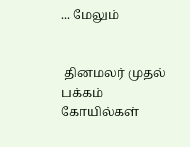... மேலும்


 தினமலர் முதல் பக்கம்   கோயில்கள்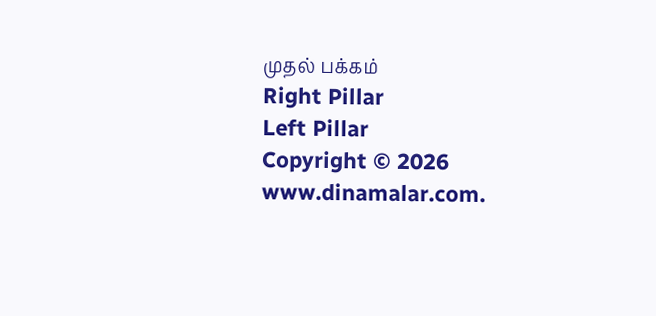முதல் பக்கம்
Right Pillar
Left Pillar
Copyright © 2026 www.dinamalar.com.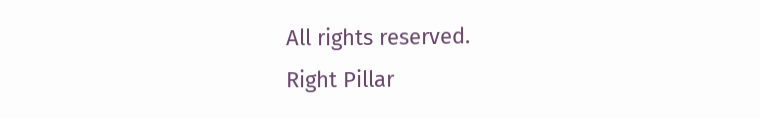All rights reserved.
Right Pillar